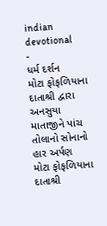indian devotional
-
ધર્મ દર્શન
મોટા ફોફળિયાના દાતાશ્રી દ્વારા અનસુયા માતાજીને પાંચ તોલાનો સોનાનો હાર અર્પણ
મોટા ફોફળિયાના દાતાશ્રી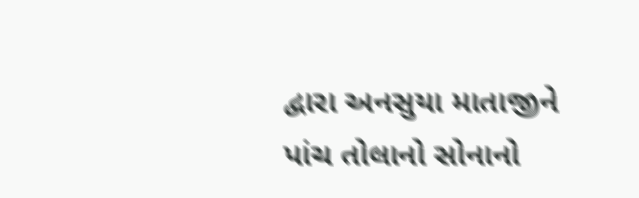દ્વારા અનસુયા માતાજીને પાંચ તોલાનો સોનાનો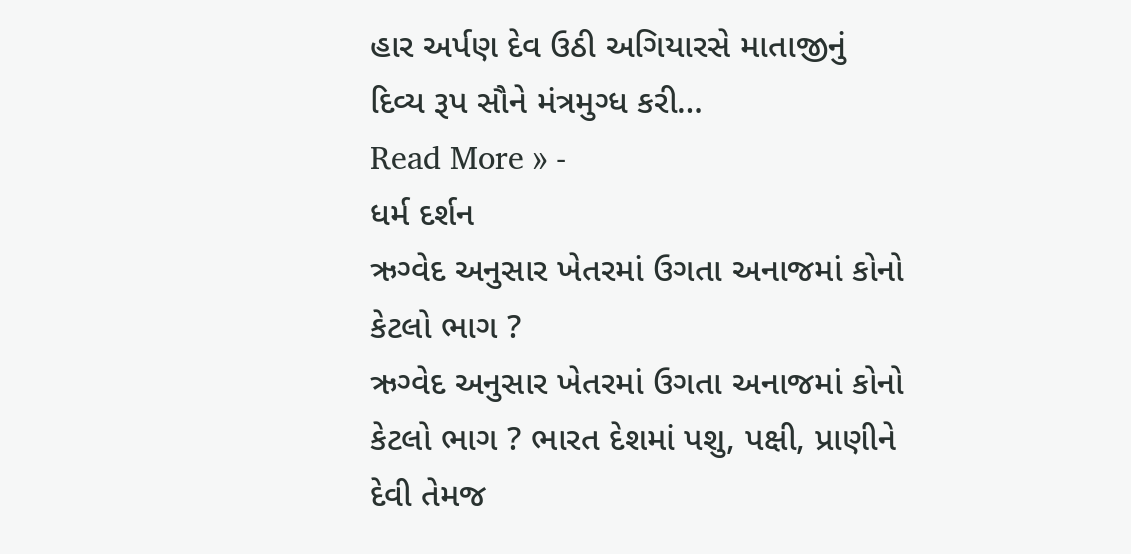હાર અર્પણ દેવ ઉઠી અગિયારસે માતાજીનું દિવ્ય રૂપ સૌને મંત્રમુગ્ધ કરી…
Read More » -
ધર્મ દર્શન
ઋગ્વેદ અનુસાર ખેતરમાં ઉગતા અનાજમાં કોનો કેટલો ભાગ ?
ઋગ્વેદ અનુસાર ખેતરમાં ઉગતા અનાજમાં કોનો કેટલો ભાગ ? ભારત દેશમાં પશુ, પક્ષી, પ્રાણીને દેવી તેમજ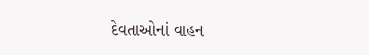દેવતાઓનાં વાહન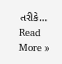તરીકે…
Read More »